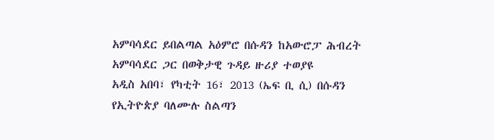አምባሳደር ይበልጣል አዕምሮ በሱዳን ከአውሮፓ ሕብረት አምባሳደር ጋር በወቅታዊ ጉዳይ ዙሪያ ተወያዩ
አዲስ አበባ፣ የካቲት 16፣ 2013 (ኤፍ ቢ ሲ) በሱዳን የኢትዮጵያ ባለሙሉ ስልጣን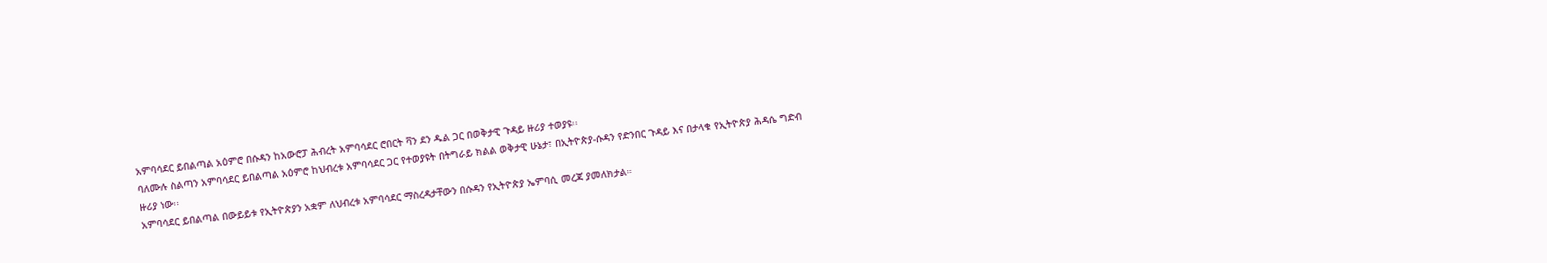አምባሳደር ይበልጣል አዕምሮ በሱዳን ከአውሮፓ ሕብረት አምባሳደር ሮበርት ቫን ደን ዱል ጋር በወቅታዊ ጉዳይ ዙሪያ ተወያዩ፡፡
ባለሙሉ ስልጣን አምባሳደር ይበልጣል አዕምሮ ከህብረቱ አምባሳደር ጋር የተወያዩት በትግራይ ክልል ወቅታዊ ሁኔታ፣ በኢትዮጵያ-ሱዳን የድንበር ጉዳይ እና በታላቁ የኢትዮጵያ ሕዳሴ ግድብ ዙሪያ ነው፡፡
አምባሳደር ይበልጣል በውይይቱ የኢትዮጵያን አቋም ለህብረቱ አምባሳደር ማስረዳታቸውን በሱዳን የኢትዮጵያ ኤምባሲ መረጃ ያመለክታል።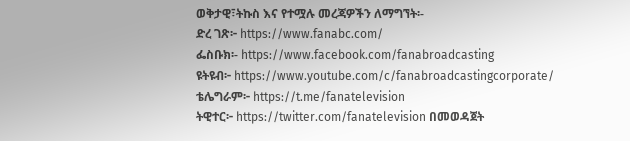ወቅታዊ፣ትኩስ እና የተሟሉ መረጃዎችን ለማግኘት፡-
ድረ ገጽ፦ https://www.fanabc.com/
ፌስቡክ፡- https://www.facebook.com/fanabroadcasting
ዩትዩብ፦ https://www.youtube.com/c/fanabroadcastingcorporate/
ቴሌግራም፦ https://t.me/fanatelevision
ትዊተር፦ https://twitter.com/fanatelevision በመወዳጀት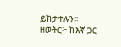ይከታተሉን፡፡
ዘወትር፦ ከእኛ ጋር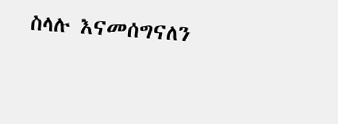ስላሉ እናመሰግናለን